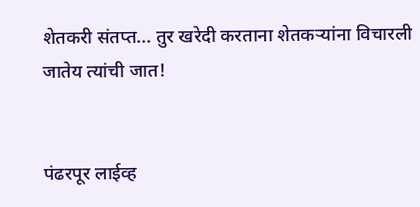शेतकरी संतप्त... तुर खरेदी करताना शेतकऱ्यांना विचारली जातेय त्यांची जात!


पंढरपूर लाईव्ह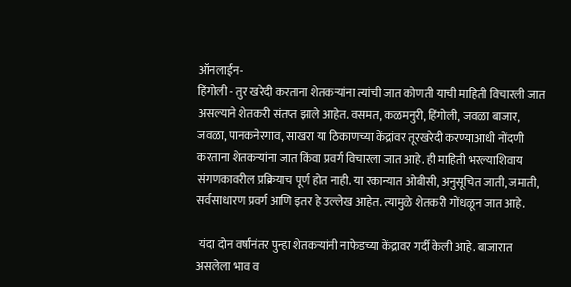ऑनलाईन-
हिंगोली - तुर खरेदी करताना शेतकऱ्यांना त्यांची जात कोणती याची माहिती विचारली जात असल्याने शेतकरी संतप्त झाले आहेत. वसमत, कळमनुरी, हिंगोली, जवळा बाजार, जवळा, पानकनेरगाव, साखरा या ठिकाणच्या केंद्रांवर तूरखरेदी करण्याआधी नोंदणी करताना शेतकऱ्यांना जात किंवा प्रवर्ग विचारला जात आहे. ही माहिती भरल्याशिवाय संगणकावरील प्रक्रियाच पूर्ण होत नाही. या रकान्यात ओबीसी, अनुसूचित जाती, जमाती, सर्वसाधारण प्रवर्ग आणि इतर हे उल्लेख आहेत. त्यामुळे शेतकरी गोंधळून जात आहे.

 यंदा दोन वर्षांनंतर पुन्हा शेतकऱ्यांनी नाफेडच्या केंद्रावर गर्दी केली आहे. बाजारात असलेला भाव व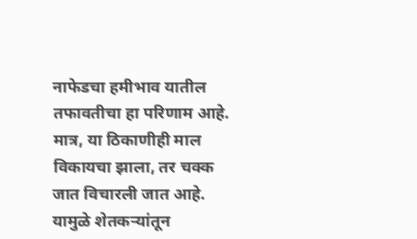नाफेडचा हमीभाव यातील तफावतीचा हा परिणाम आहे. मात्र, या ठिकाणीही माल विकायचा झाला, तर चक्क जात विचारली जात आहे. यामुळे शेतकऱ्यांतून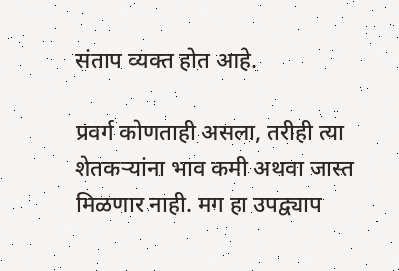संताप व्यक्त होत आहे.

प्रवर्ग कोणताही असला, तरीही त्या शेतकऱ्यांना भाव कमी अथवा जास्त मिळणार नाही. मग हा उपद्व्याप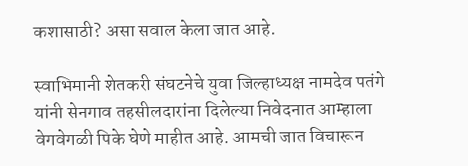कशासाठी? असा सवाल केला जात आहे.

स्वाभिमानी शेतकरी संघटनेचे युवा जिल्हाध्यक्ष नामदेव पतंगे यांनी सेनगाव तहसीलदारांना दिलेल्या निवेदनात आम्हाला वेगवेगळी पिके घेणे माहीत आहे. आमची जात विचारून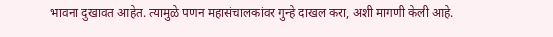भावना दुखावत आहेत. त्यामुळे पणन महासंचालकांवर गुन्हे दाखल करा, अशी मागणी केली आहे.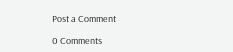Post a Comment

0 Comments